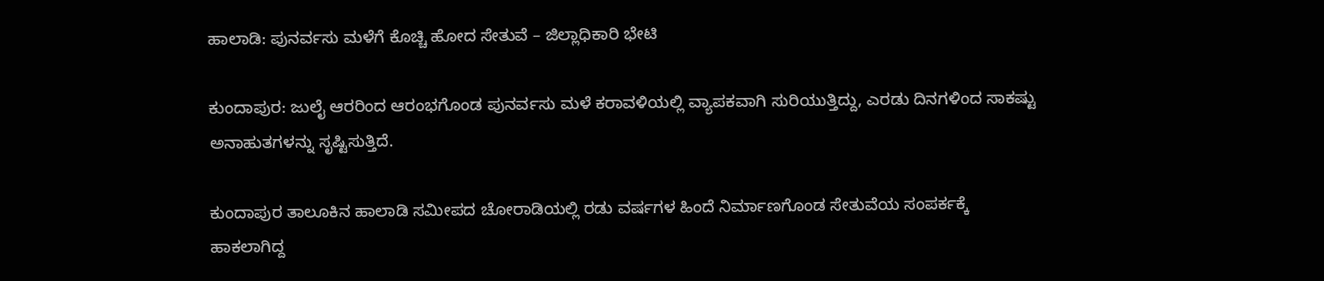ಹಾಲಾಡಿ: ಪುನರ್ವಸು ಮಳೆಗೆ ಕೊಚ್ಚಿ ಹೋದ ಸೇತುವೆ – ಜಿಲ್ಲಾಧಿಕಾರಿ ಭೇಟಿ

ಕುಂದಾಪುರ: ಜುಲೈ ಆರರಿಂದ ಆರಂಭಗೊಂಡ ಪುನರ್ವಸು ಮಳೆ ಕರಾವಳಿಯಲ್ಲಿ ವ್ಯಾಪಕವಾಗಿ ಸುರಿಯುತ್ತಿದ್ದು, ಎರಡು ದಿನಗಳಿಂದ ಸಾಕಷ್ಟು ಅನಾಹುತಗಳನ್ನು ಸೃಷ್ಟಿಸುತ್ತಿದೆ.

ಕುಂದಾಪುರ ತಾಲೂಕಿನ ಹಾಲಾಡಿ ಸಮೀಪದ ಚೋರಾಡಿಯಲ್ಲಿ ರಡು ವರ್ಷಗಳ ಹಿಂದೆ ನಿರ್ಮಾಣಗೊಂಡ ಸೇತುವೆಯ ಸಂಪರ್ಕಕ್ಕೆ ಹಾಕಲಾಗಿದ್ದ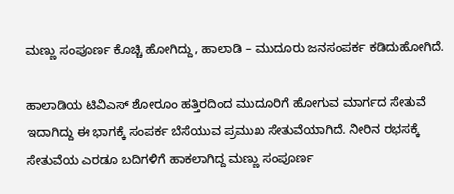ಮಣ್ಣು ಸಂಪೂರ್ಣ ಕೊಚ್ಚಿ ಹೋಗಿದ್ದು, ಹಾಲಾಡಿ – ಮುದೂರು ಜನಸಂಪರ್ಕ ಕಡಿದುಹೋಗಿದೆ.

ಹಾಲಾಡಿಯ ಟಿವಿಎಸ್ ಶೋರೂಂ ಹತ್ತಿರದಿಂದ ಮುದೂರಿಗೆ ಹೋಗುವ ಮಾರ್ಗದ ಸೇತುವೆ ಇದಾಗಿದ್ದು ಈ ಭಾಗಕ್ಕೆ ಸಂಪರ್ಕ ಬೆಸೆಯುವ ಪ್ರಮುಖ ಸೇತುವೆಯಾಗಿದೆ. ನೀರಿನ ರಭಸಕ್ಕೆ ಸೇತುವೆಯ ಎರಡೂ ಬದಿಗಳಿಗೆ ಹಾಕಲಾಗಿದ್ದ ಮಣ್ಣು ಸಂಪೂರ್ಣ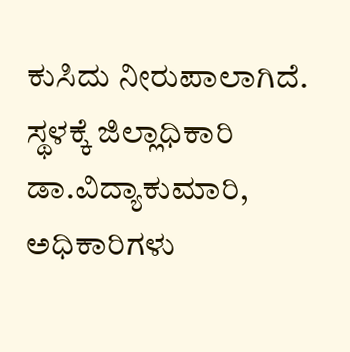ಕುಸಿದು ನೀರುಪಾಲಾಗಿದೆ. ಸ್ಥಳಕ್ಕೆ ಜಿಲ್ಲಾಧಿಕಾರಿ ಡಾ.ವಿದ್ಯಾಕುಮಾರಿ, ಅಧಿಕಾರಿಗಳು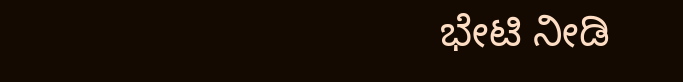ಭೇಟಿ ನೀಡಿ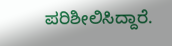ಪರಿಶೀಲಿಸಿದ್ದಾರೆ.